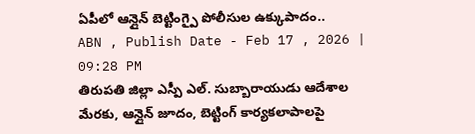ఏపీలో ఆన్లైన్ బెట్టింగ్పై పోలీసుల ఉక్కుపాదం..
ABN , Publish Date - Feb 17 , 2026 | 09:28 PM
తిరుపతి జిల్లా ఎస్పీ ఎల్. సుబ్బారాయుడు ఆదేశాల మేరకు, ఆన్లైన్ జూదం, బెట్టింగ్ కార్యకలాపాలపై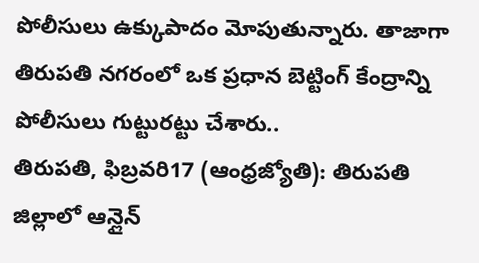పోలీసులు ఉక్కుపాదం మోపుతున్నారు. తాజాగా తిరుపతి నగరంలో ఒక ప్రధాన బెట్టింగ్ కేంద్రాన్ని పోలీసులు గుట్టురట్టు చేశారు..
తిరుపతి, ఫిబ్రవరి17 (ఆంధ్రజ్యోతి): తిరుపతి జిల్లాలో ఆన్లైన్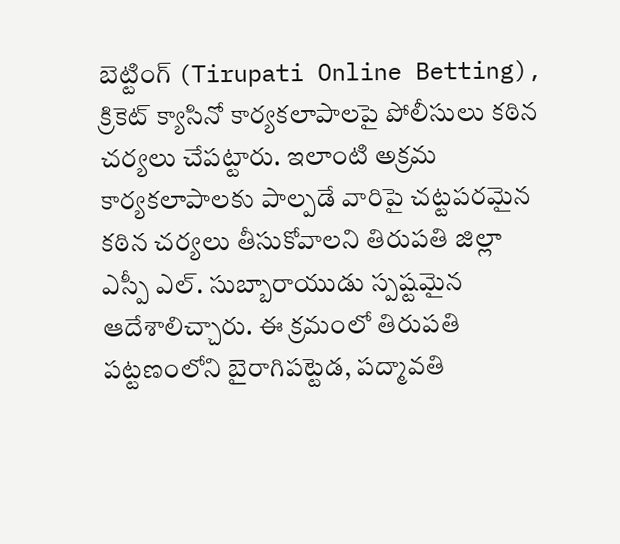బెట్టింగ్ (Tirupati Online Betting), క్రికెట్ క్యాసినో కార్యకలాపాలపై పోలీసులు కఠిన చర్యలు చేపట్టారు. ఇలాంటి అక్రమ కార్యకలాపాలకు పాల్పడే వారిపై చట్టపరమైన కఠిన చర్యలు తీసుకోవాలని తిరుపతి జిల్లా ఎస్పీ ఎల్. సుబ్బారాయుడు స్పష్టమైన ఆదేశాలిచ్చారు. ఈ క్రమంలో తిరుపతి పట్టణంలోని బైరాగిపట్టెడ, పద్మావతి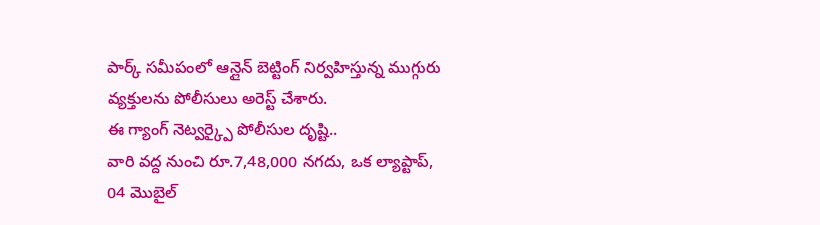పార్క్ సమీపంలో ఆన్లైన్ బెట్టింగ్ నిర్వహిస్తున్న ముగ్గురు వ్యక్తులను పోలీసులు అరెస్ట్ చేశారు.
ఈ గ్యాంగ్ నెట్వర్క్పై పోలీసుల దృష్టి..
వారి వద్ద నుంచి రూ.7,48,000 నగదు, ఒక ల్యాప్టాప్, 04 మొబైల్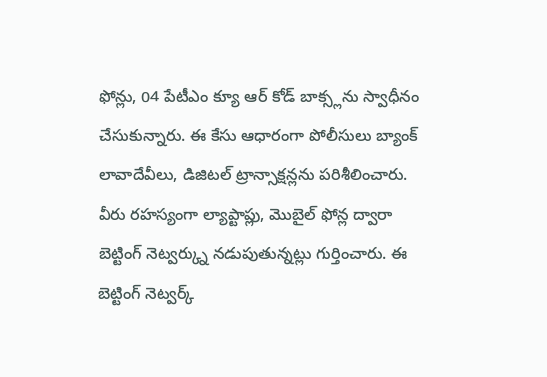ఫోన్లు, 04 పేటీఎం క్యూ ఆర్ కోడ్ బాక్స్లను స్వాధీనం చేసుకున్నారు. ఈ కేసు ఆధారంగా పోలీసులు బ్యాంక్ లావాదేవీలు, డిజిటల్ ట్రాన్సాక్షన్లను పరిశీలించారు. వీరు రహస్యంగా ల్యాప్టాప్లు, మొబైల్ ఫోన్ల ద్వారా బెట్టింగ్ నెట్వర్క్ను నడుపుతున్నట్లు గుర్తించారు. ఈ బెట్టింగ్ నెట్వర్క్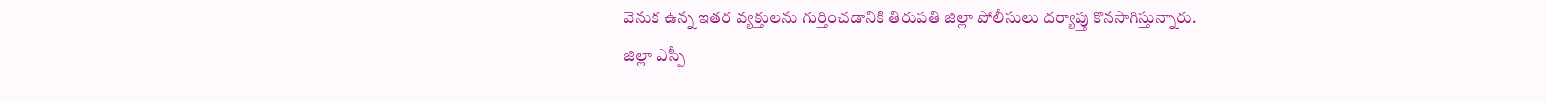వెనుక ఉన్న ఇతర వ్యక్తులను గుర్తించడానికి తిరుపతి జిల్లా పోలీసులు దర్యాప్తు కొనసాగిస్తున్నారు.
జిల్లా ఎస్పీ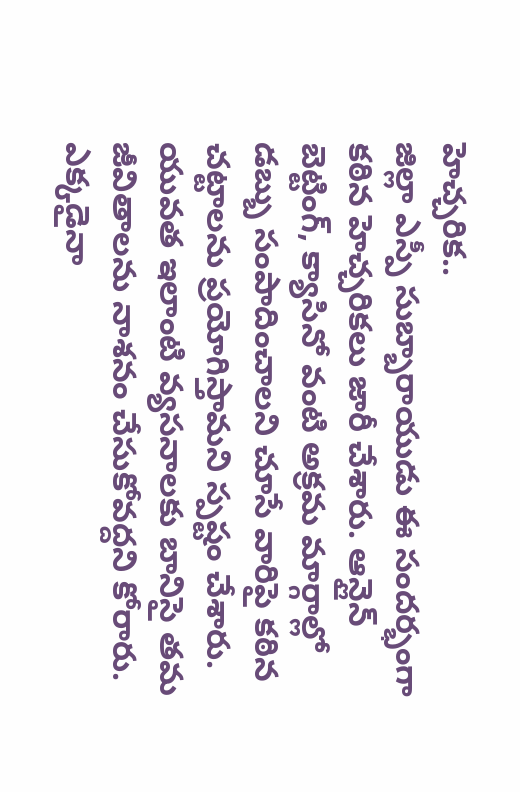హెచ్చరిక..
జిల్లా ఎస్పీ సుబ్బారాయుడు ఈ సందర్భంగా కఠిన హెచ్చరికలు జారీ చేశారు. ఆన్లైన్ బెట్టింగ్, క్యాసినో వంటి అక్రమ మార్గాల్లో డబ్బు సంపాదించాలని చూసే వారిపై కఠిన చట్టాలను ప్రయోగిస్తామని స్పష్టం చేశారు. యువత ఇలాంటి వ్యసనాలకు బానిసై తమ జీవితాలను నాశనం చేసుకోవద్దని కోరారు. ఎక్కడైనా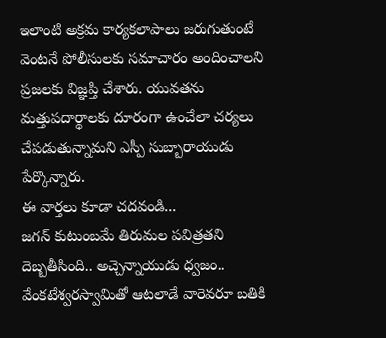ఇలాంటి అక్రమ కార్యకలాపాలు జరుగుతుంటే వెంటనే పోలీసులకు సమాచారం అందించాలని ప్రజలకు విజ్ఞప్తి చేశారు. యువతను మత్తుపదార్థాలకు దూరంగా ఉంచేలా చర్యలు చేపడుతున్నామని ఎస్పీ సుబ్బారాయుడు పేర్కొన్నారు.
ఈ వార్తలు కూడా చదవండి...
జగన్ కుటుంబమే తిరుమల పవిత్రతని దెబ్బతీసింది.. అచ్చెన్నాయుడు ధ్వజం..
వేంకటేశ్వరస్వామితో ఆటలాడే వారెవరూ బతికి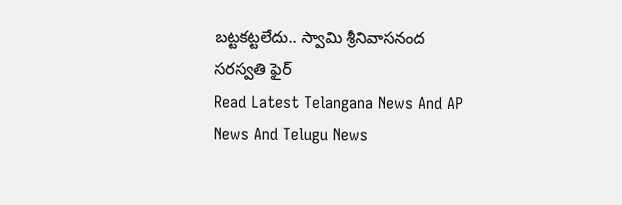బట్టకట్టలేదు.. స్వామి శ్రీనివాసనంద సరస్వతి ఫైర్
Read Latest Telangana News And AP News And Telugu News